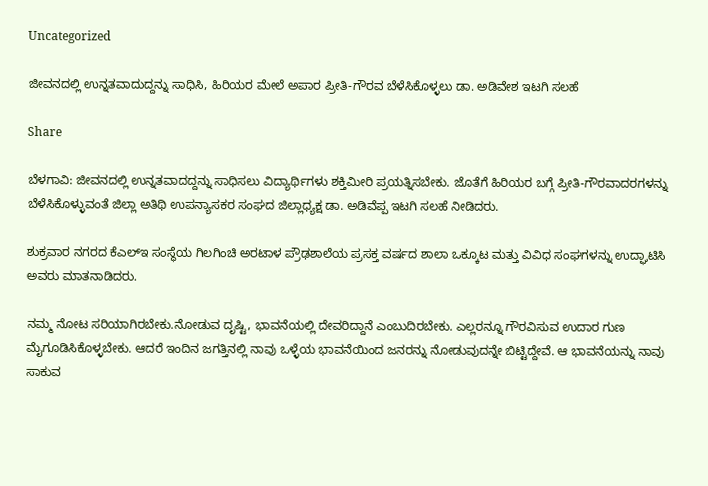Uncategorized

ಜೀವನದಲ್ಲಿ ಉನ್ನತವಾದುದ್ದನ್ನು ಸಾಧಿಸಿ, ಹಿರಿಯರ ಮೇಲೆ ಅಪಾರ ಪ್ರೀತಿ-ಗೌರವ ಬೆಳೆಸಿಕೊಳ್ಳಲು ಡಾ. ಅಡಿವೇಶ ಇಟಗಿ ಸಲಹೆ

Share

ಬೆಳಗಾವಿ: ಜೀವನದಲ್ಲಿ ಉನ್ನತವಾದದ್ದನ್ನು ಸಾಧಿಸಲು ವಿದ್ಯಾರ್ಥಿಗಳು ಶಕ್ತಿಮೀರಿ ಪ್ರಯತ್ನಿಸಬೇಕು. ಜೊತೆಗೆ ಹಿರಿಯರ ಬಗ್ಗೆ ಪ್ರೀತಿ-ಗೌರವಾದರಗಳನ್ನು ಬೆಳೆಸಿಕೊಳ್ಳುವಂತೆ ಜಿಲ್ಲಾ ಅತಿಥಿ ಉಪನ್ಯಾಸಕರ ಸಂಘದ ಜಿಲ್ಲಾಧ್ಯಕ್ಷ ಡಾ. ಅಡಿವೆಪ್ಪ ಇಟಗಿ ಸಲಹೆ ನೀಡಿದರು.

ಶುಕ್ರವಾರ ನಗರದ ಕೆಎಲ್ಇ ಸಂಸ್ಥೆಯ ಗಿಲಗಿಂಚಿ ಅರಟಾಳ ಪ್ರೌಢಶಾಲೆಯ ಪ್ರಸಕ್ತ ವರ್ಷದ ಶಾಲಾ ಒಕ್ಕೂಟ ಮತ್ತು ವಿವಿಧ ಸಂಘಗಳನ್ನು ಉದ್ಘಾಟಿಸಿ ಅವರು ಮಾತನಾಡಿದರು.

ನಮ್ಮ ನೋಟ ಸರಿಯಾಗಿರಬೇಕು.ನೋಡುವ ದೃಷ್ಟಿ, ಭಾವನೆಯಲ್ಲಿ ದೇವರಿದ್ದಾನೆ ಎಂಬುದಿರಬೇಕು. ಎಲ್ಲರನ್ನೂ ಗೌರವಿಸುವ ಉದಾರ ಗುಣ ಮೈಗೂಡಿಸಿಕೊಳ್ಳಬೇಕು. ಆದರೆ ಇಂದಿನ ಜಗತ್ತಿನಲ್ಲಿ ನಾವು ಒಳ್ಳೆಯ ಭಾವನೆಯಿಂದ ಜನರನ್ನು ನೋಡುವುದನ್ನೇ ಬಿಟ್ಟಿದ್ದೇವೆ. ಆ ಭಾವನೆಯನ್ನು ನಾವು ಸಾಕುವ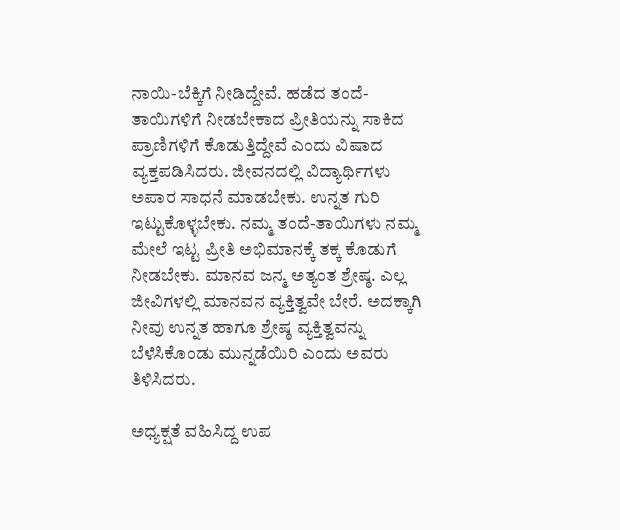ನಾಯಿ-ಬೆಕ್ಕಿಗೆ ನೀಡಿದ್ದೇವೆ. ಹಡೆದ ತಂದೆ-ತಾಯಿಗಳಿಗೆ ನೀಡಬೇಕಾದ ಪ್ರೀತಿಯನ್ನು ಸಾಕಿದ ಪ್ರಾಣಿಗಳಿಗೆ ಕೊಡುತ್ತಿದ್ದೇವೆ ಎಂದು ವಿಷಾದ ವ್ಯಕ್ತಪಡಿಸಿದರು. ಜೀವನದಲ್ಲಿ ವಿದ್ಯಾರ್ಥಿಗಳು ಅಪಾರ ಸಾಧನೆ ಮಾಡಬೇಕು. ಉನ್ನತ ಗುರಿ ಇಟ್ಟುಕೊಳ್ಳಬೇಕು. ನಮ್ಮ ತಂದೆ-ತಾಯಿಗಳು ನಮ್ಮ ಮೇಲೆ ಇಟ್ಟ ಪ್ರೀತಿ ಅಭಿಮಾನಕ್ಕೆ ತಕ್ಕ ಕೊಡುಗೆ ನೀಡಬೇಕು. ಮಾನವ ಜನ್ಮ ಅತ್ಯಂತ ಶ್ರೇಷ್ಠ. ಎಲ್ಲ ಜೀವಿಗಳಲ್ಲಿ ಮಾನವನ ವ್ಯಕ್ತಿತ್ವವೇ ಬೇರೆ. ಅದಕ್ಕಾಗಿ ನೀವು ಉನ್ನತ ಹಾಗೂ ಶ್ರೇಷ್ಠ ವ್ಯಕ್ತಿತ್ವವನ್ನು ಬೆಳೆಸಿಕೊಂಡು ಮುನ್ನಡೆಯಿರಿ ಎಂದು ಅವರು ತಿಳಿಸಿದರು.

ಅಧ್ಯಕ್ಷತೆ ವಹಿಸಿದ್ದ ಉಪ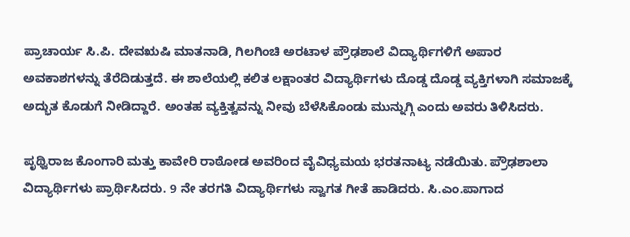ಪ್ರಾಚಾರ್ಯ ಸಿ.ಪಿ. ದೇವಋಷಿ ಮಾತನಾಡಿ, ಗಿಲಗಿಂಚಿ ಅರಟಾಳ ಪ್ರೌಢಶಾಲೆ ವಿದ್ಯಾರ್ಥಿಗಳಿಗೆ ಅಪಾರ ಅವಕಾಶಗಳನ್ನು ತೆರೆದಿಡುತ್ತದೆ. ಈ ಶಾಲೆಯಲ್ಲಿ ಕಲಿತ ಲಕ್ಷಾಂತರ ವಿದ್ಯಾರ್ಥಿಗಳು ದೊಡ್ಡ ದೊಡ್ಡ ವ್ಯಕ್ತಿಗಳಾಗಿ ಸಮಾಜಕ್ಕೆ ಅದ್ಭುತ ಕೊಡುಗೆ ನೀಡಿದ್ದಾರೆ. ಅಂತಹ ವ್ಯಕ್ತಿತ್ವವನ್ನು ನೀವು ಬೆಳೆಸಿಕೊಂಡು ಮುನ್ನುಗ್ಗಿ ಎಂದು ಅವರು ತಿಳಿಸಿದರು.

ಪೃಥ್ವಿರಾಜ ಕೊಂಗಾರಿ ಮತ್ತು ಕಾವೇರಿ ರಾಠೋಡ ಅವರಿಂದ ವೈವಿಧ್ಯಮಯ ಭರತನಾಟ್ಯ ನಡೆಯಿತು. ಪ್ರೌಢಶಾಲಾ ವಿದ್ಯಾರ್ಥಿಗಳು ಪ್ರಾರ್ಥಿಸಿದರು. 9 ನೇ ತರಗತಿ ವಿದ್ಯಾರ್ಥಿಗಳು ಸ್ವಾಗತ ಗೀತೆ ಹಾಡಿದರು. ಸಿ.ಎಂ.ಪಾಗಾದ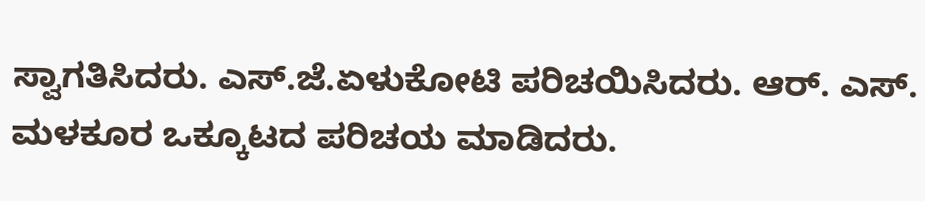ಸ್ವಾಗತಿಸಿದರು. ಎಸ್.ಜೆ.ಏಳುಕೋಟಿ ಪರಿಚಯಿಸಿದರು. ಆರ್. ಎಸ್. ಮಳಕೂರ ಒಕ್ಕೂಟದ ಪರಿಚಯ ಮಾಡಿದರು.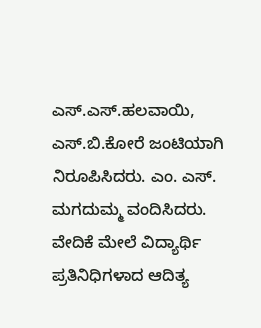ಎಸ್.ಎಸ್.ಹಲವಾಯಿ, ಎಸ್.ಬಿ.ಕೋರೆ ಜಂಟಿಯಾಗಿ ನಿರೂಪಿಸಿದರು. ಎಂ. ಎಸ್. ಮಗದುಮ್ಮ ವಂದಿಸಿದರು. ವೇದಿಕೆ ಮೇಲೆ ವಿದ್ಯಾರ್ಥಿ ಪ್ರತಿನಿಧಿಗಳಾದ ಆದಿತ್ಯ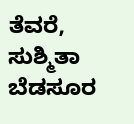ತೆವರೆ, ಸುಶ್ಮಿತಾ ಬೆಡಸೂರ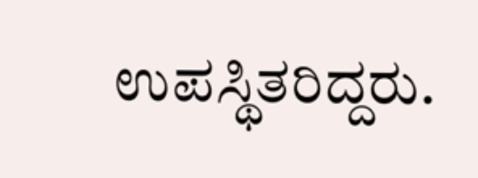ಉಪಸ್ಥಿತರಿದ್ದರು.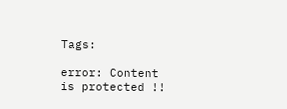Tags:

error: Content is protected !!